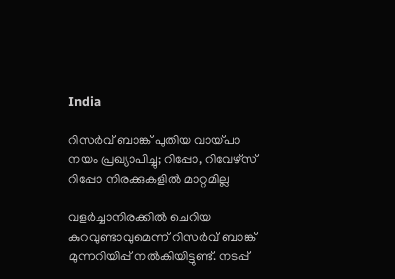India

റിസര്‍വ് ബാങ്ക് പുതിയ വായ്പാ നയം പ്രഖ്യാപിച്ചു; റിപ്പോ, റിവേഴ്‌സ് റിപ്പോ നിരക്കുകളില്‍ മാറ്റമില്ല

വളര്‍ച്ചാനിരക്കില്‍ ചെറിയ കുറവുണ്ടാവുമെന്ന് റിസര്‍വ് ബാങ്ക് മുന്നറിയിപ്പ് നല്‍കിയിട്ടുണ്ട്. നടപ്പ്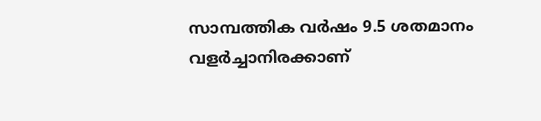സാമ്പത്തിക വര്‍ഷം 9.5 ശതമാനം വളര്‍ച്ചാനിരക്കാണ്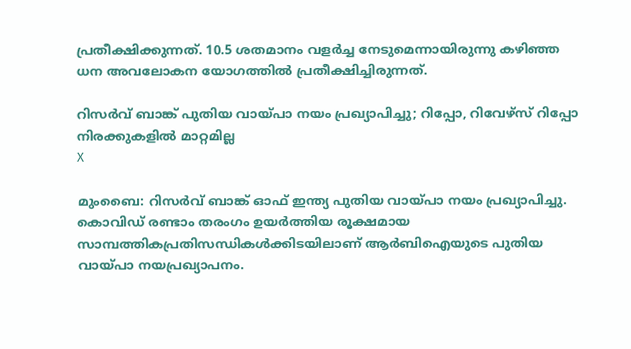പ്രതീക്ഷിക്കുന്നത്. 10.5 ശതമാനം വളര്‍ച്ച നേടുമെന്നായിരുന്നു കഴിഞ്ഞ ധന അവലോകന യോഗത്തില്‍ പ്രതീക്ഷിച്ചിരുന്നത്.

റിസര്‍വ് ബാങ്ക് പുതിയ വായ്പാ നയം പ്രഖ്യാപിച്ചു; റിപ്പോ, റിവേഴ്‌സ് റിപ്പോ നിരക്കുകളില്‍ മാറ്റമില്ല
X

മുംബൈ: റിസര്‍വ് ബാങ്ക് ഓഫ് ഇന്ത്യ പുതിയ വായ്പാ നയം പ്രഖ്യാപിച്ചു. കൊവിഡ് രണ്ടാം തരംഗം ഉയര്‍ത്തിയ രൂക്ഷമായ സാമ്പത്തികപ്രതിസന്ധികള്‍ക്കിടയിലാണ് ആര്‍ബിഐയുടെ പുതിയ വായ്പാ നയപ്രഖ്യാപനം.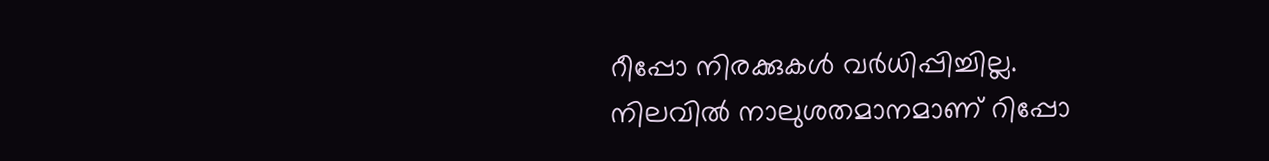റീപ്പോ നിരക്കുകള്‍ വര്‍ധിപ്പിച്ചില്ല. നിലവില്‍ നാലുശതമാനമാണ് റിപ്പോ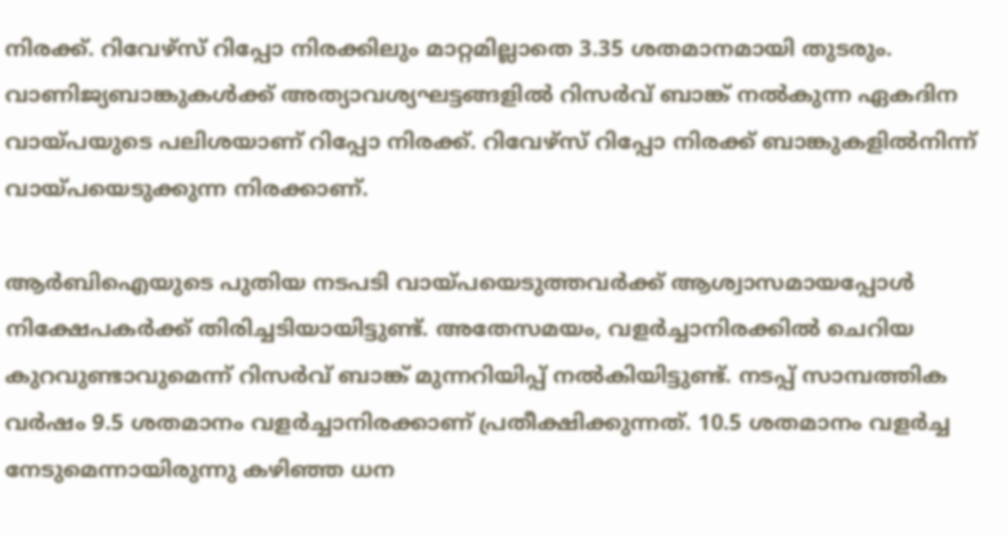നിരക്ക്. റിവേഴ്‌സ് റിപ്പോ നിരക്കിലും മാറ്റമില്ലാതെ 3.35 ശതമാനമായി തുടരും. വാണിജ്യബാങ്കുകള്‍ക്ക് അത്യാവശ്യഘട്ടങ്ങളില്‍ റിസര്‍വ് ബാങ്ക് നല്‍കുന്ന ഏകദിന വായ്പയുടെ പലിശയാണ് റിപ്പോ നിരക്ക്. റിവേഴ്‌സ് റിപ്പോ നിരക്ക് ബാങ്കുകളില്‍നിന്ന് വായ്പയെടുക്കുന്ന നിരക്കാണ്.

ആര്‍ബിഐയുടെ പുതിയ നടപടി വായ്പയെടുത്തവര്‍ക്ക് ആശ്വാസമായപ്പോള്‍ നിക്ഷേപകര്‍ക്ക് തിരിച്ചടിയായിട്ടുണ്ട്. അതേസമയം, വളര്‍ച്ചാനിരക്കില്‍ ചെറിയ കുറവുണ്ടാവുമെന്ന് റിസര്‍വ് ബാങ്ക് മുന്നറിയിപ്പ് നല്‍കിയിട്ടുണ്ട്. നടപ്പ് സാമ്പത്തിക വര്‍ഷം 9.5 ശതമാനം വളര്‍ച്ചാനിരക്കാണ് പ്രതീക്ഷിക്കുന്നത്. 10.5 ശതമാനം വളര്‍ച്ച നേടുമെന്നായിരുന്നു കഴിഞ്ഞ ധന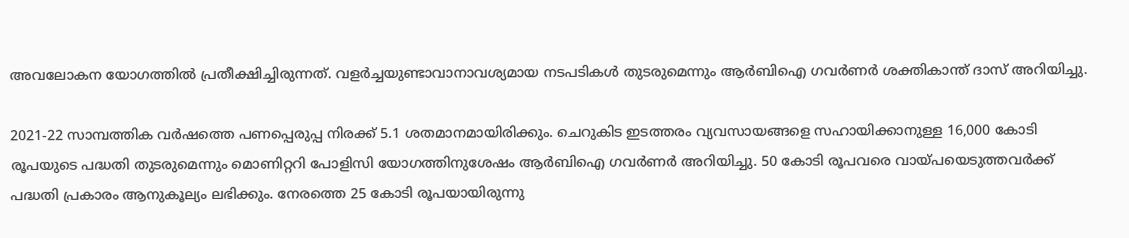അവലോകന യോഗത്തില്‍ പ്രതീക്ഷിച്ചിരുന്നത്. വളര്‍ച്ചയുണ്ടാവാനാവശ്യമായ നടപടികള്‍ തുടരുമെന്നും ആര്‍ബിഐ ഗവര്‍ണര്‍ ശക്തികാന്ത് ദാസ് അറിയിച്ചു.

2021-22 സാമ്പത്തിക വര്‍ഷത്തെ പണപ്പെരുപ്പ നിരക്ക് 5.1 ശതമാനമായിരിക്കും. ചെറുകിട ഇടത്തരം വ്യവസായങ്ങളെ സഹായിക്കാനുള്ള 16,000 കോടി രൂപയുടെ പദ്ധതി തുടരുമെന്നും മൊണിറ്ററി പോളിസി യോഗത്തിനുശേഷം ആര്‍ബിഐ ഗവര്‍ണര്‍ അറിയിച്ചു. 50 കോടി രൂപവരെ വായ്പയെടുത്തവര്‍ക്ക് പദ്ധതി പ്രകാരം ആനുകൂല്യം ലഭിക്കും. നേരത്തെ 25 കോടി രൂപയായിരുന്നു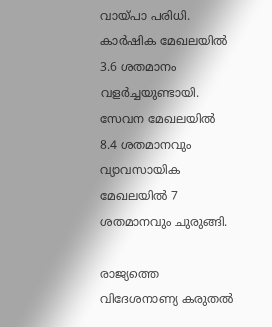വായ്പാ പരിധി. കാര്‍ഷിക മേഖലയില്‍ 3.6 ശതമാനം വളര്‍ച്ചയുണ്ടായി. സേവന മേഖലയില്‍ 8.4 ശതമാനവും വ്യാവസായിക മേഖലയില്‍ 7 ശതമാനവും ചുരുങ്ങി.

രാജ്യത്തെ വിദേശനാണ്യ കരുതല്‍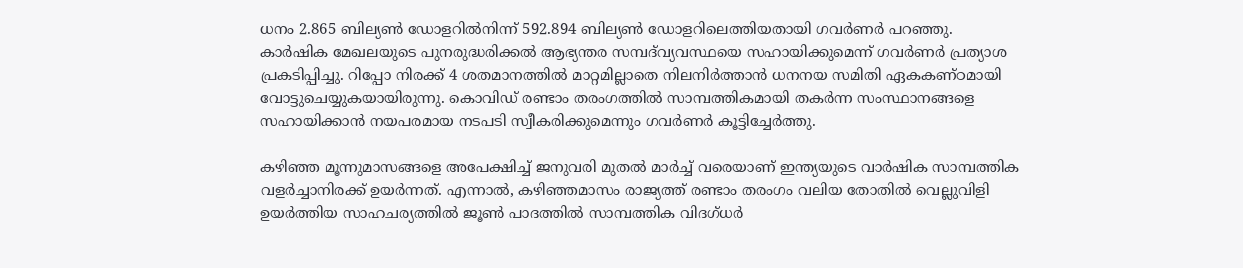ധനം 2.865 ബില്യണ്‍ ഡോളറില്‍നിന്ന് 592.894 ബില്യണ്‍ ഡോളറിലെത്തിയതായി ഗവര്‍ണര്‍ പറഞ്ഞു. കാര്‍ഷിക മേഖലയുടെ പുനരുദ്ധരിക്കല്‍ ആഭ്യന്തര സമ്പദ്‌വ്യവസ്ഥയെ സഹായിക്കുമെന്ന് ഗവര്‍ണര്‍ പ്രത്യാശ പ്രകടിപ്പിച്ചു. റിപ്പോ നിരക്ക് 4 ശതമാനത്തില്‍ മാറ്റമില്ലാതെ നിലനിര്‍ത്താന്‍ ധനനയ സമിതി ഏകകണ്ഠമായി വോട്ടുചെയ്യുകയായിരുന്നു. കൊവിഡ് രണ്ടാം തരംഗത്തില്‍ സാമ്പത്തികമായി തകര്‍ന്ന സംസ്ഥാനങ്ങളെ സഹായിക്കാന്‍ നയപരമായ നടപടി സ്വീകരിക്കുമെന്നും ഗവര്‍ണര്‍ കൂട്ടിച്ചേര്‍ത്തു.

കഴിഞ്ഞ മൂന്നുമാസങ്ങളെ അപേക്ഷിച്ച് ജനുവരി മുതല്‍ മാര്‍ച്ച് വരെയാണ് ഇന്ത്യയുടെ വാര്‍ഷിക സാമ്പത്തിക വളര്‍ച്ചാനിരക്ക് ഉയര്‍ന്നത്. എന്നാല്‍, കഴിഞ്ഞമാസം രാജ്യത്ത് രണ്ടാം തരംഗം വലിയ തോതില്‍ വെല്ലുവിളി ഉയര്‍ത്തിയ സാഹചര്യത്തില്‍ ജൂണ്‍ പാദത്തില്‍ സാമ്പത്തിക വിദഗ്ധര്‍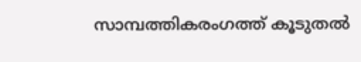സാമ്പത്തികരംഗത്ത് കൂടുതല്‍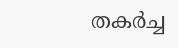തകര്‍ച്ച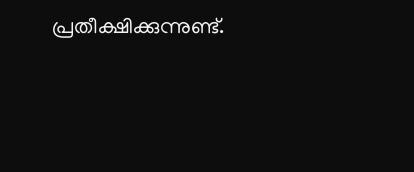പ്രതീക്ഷിക്കുന്നുണ്ട്.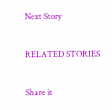Next Story

RELATED STORIES

Share it